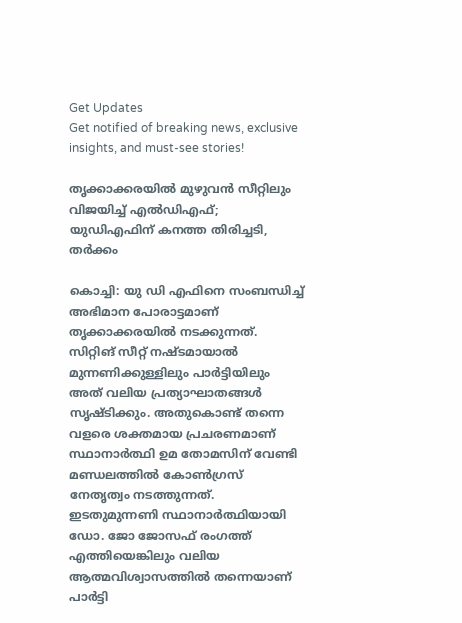Get Updates
Get notified of breaking news, exclusive insights, and must-see stories!

തൃക്കാക്കരയില്‍ മുഴുവന്‍ സീറ്റിലും വിജയിച്ച് എല്‍ഡിഎഫ്; യുഡിഎഫിന് കനത്ത തിരിച്ചടി, തർക്കം

കൊച്ചി: യു ഡി എഫിനെ സംബന്ധിച്ച് അഭിമാന പോരാട്ടമാണ് തൃക്കാക്കരയില്‍ നടക്കുന്നത്. സിറ്റിങ് സീറ്റ് നഷ്ടമായാല്‍ മുന്നണിക്കുള്ളിലും പാർട്ടിയിലും അത് വലിയ പ്രത്യാഘാതങ്ങള്‍ സൃഷ്ടിക്കും. അതുകൊണ്ട് തന്നെ വളരെ ശക്തമായ പ്രചരണമാണ് സ്ഥാനാർത്ഥി ഉമ തോമസിന് വേണ്ടി മണ്ഡലത്തില്‍ കോണ്‍ഗ്രസ് നേതൃത്വം നടത്തുന്നത്. ഇടതുമുന്നണി സ്ഥാനാർത്ഥിയായി ഡോ. ജോ ജോസഫ് രംഗത്ത് എത്തിയെങ്കിലും വലിയ ആത്മവിശ്വാസത്തില്‍ തന്നെയാണ് പാർട്ടി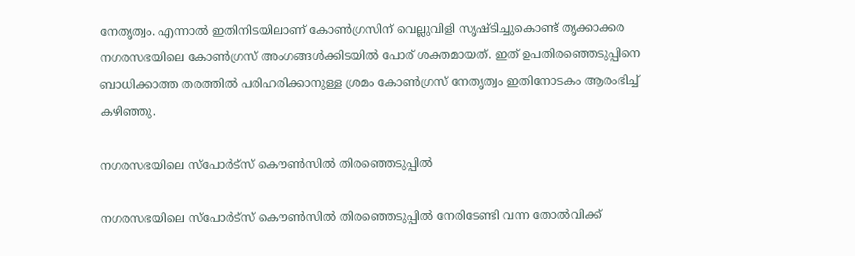നേതൃത്വം. എന്നാല്‍ ഇതിനിടയിലാണ് കോണ്‍ഗ്രസിന് വെല്ലുവിളി സൃഷ്ടിച്ചുകൊണ്ട് തൃക്കാക്കര നഗരസഭയിലെ കോണ്‍ഗ്രസ് അംഗങ്ങള്‍ക്കിടയില്‍ പോര് ശക്തമായത്. ഇത് ഉപതിരഞ്ഞെടുപ്പിനെ ബാധിക്കാത്ത തരത്തില്‍ പരിഹരിക്കാനുള്ള ശ്രമം കോണ്‍ഗ്രസ് നേതൃത്വം ഇതിനോടകം ആരംഭിച്ച് കഴിഞ്ഞു.

നഗരസഭയിലെ സ്പോർട്സ് കൌണ്‍സില്‍ തിരഞ്ഞെടുപ്പില്‍

നഗരസഭയിലെ സ്പോർട്സ് കൌണ്‍സില്‍ തിരഞ്ഞെടുപ്പില്‍ നേരിടേണ്ടി വന്ന തോല്‍വിക്ക്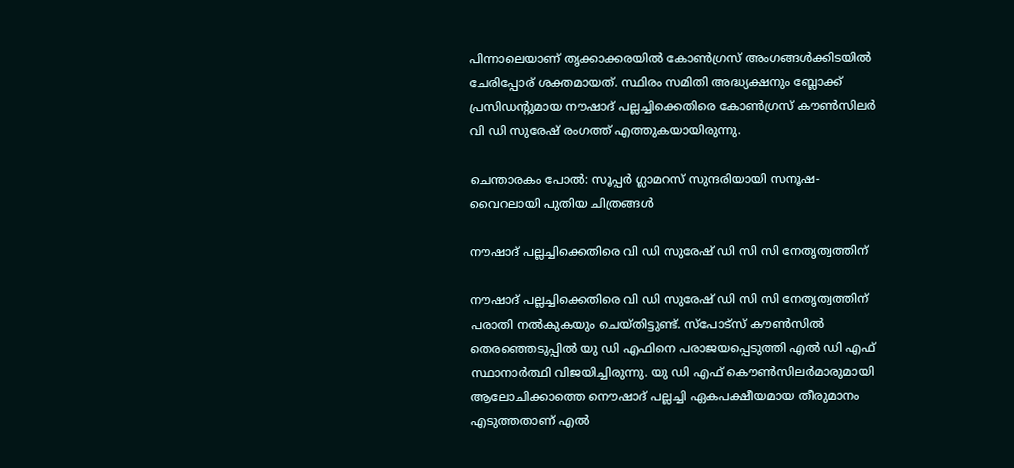പിന്നാലെയാണ് തൃക്കാക്കരയില്‍ കോണ്‍ഗ്രസ് അംഗങ്ങള്‍ക്കിടയില്‍ ചേരിപ്പോര് ശക്തമായത്. സ്ഥിരം സമിതി അദ്ധ്യക്ഷനും ബ്ലോക്ക് പ്രസിഡന്റുമായ നൗഷാദ് പല്ലച്ചിക്കെതിരെ കോണ്‍ഗ്രസ് കൗണ്‍സിലര്‍ വി ഡി സുരേഷ് രംഗത്ത് എത്തുകയായിരുന്നു.

ചെന്താരകം പോല്‍: സൂപ്പർ ഗ്ലാമറസ് സുന്ദരിയായി സനൂഷ- വൈറലായി പുതിയ ചിത്രങ്ങള്‍

നൗഷാദ് പല്ലച്ചിക്കെതിരെ വി ഡി സുരേഷ് ഡി സി സി നേതൃത്വത്തിന്

നൗഷാദ് പല്ലച്ചിക്കെതിരെ വി ഡി സുരേഷ് ഡി സി സി നേതൃത്വത്തിന് പരാതി നല്‍കുകയും ചെയ്തിട്ടുണ്ട്. സ്‌പോട്‌സ് കൗണ്‍സില്‍ തെരഞ്ഞെടുപ്പില്‍ യു ഡി എഫിനെ പരാജയപ്പെടുത്തി എല്‍ ഡി എഫ് സ്ഥാനാർത്ഥി വിജയിച്ചിരുന്നു. യു ഡി എഫ് കൌണ്‍സിലർമാരുമായി ആലോചിക്കാത്തെ നൌഷാദ് പല്ലച്ചി ഏകപക്ഷീയമായ തീരുമാനം എടുത്തതാണ് എല്‍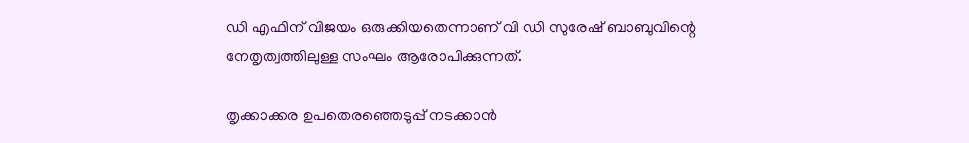ഡി എഫിന് വിജയം ഒരുക്കിയതെന്നാണ് വി ഡി സുരേഷ് ബാബുവിന്റെ നേതൃത്വത്തിലുള്ള സംഘം ആരോപിക്കുന്നത്.

തൃക്കാക്കര ഉപതെരഞ്ഞെടുപ്പ് നടക്കാന്‍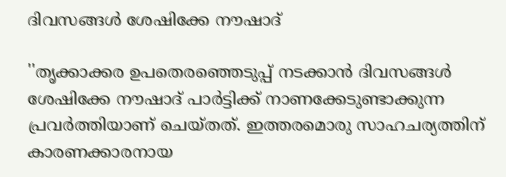ദിവസങ്ങള്‍ ശേഷിക്കേ നൗഷാദ്

''തൃക്കാക്കര ഉപതെരഞ്ഞെടുപ്പ് നടക്കാന്‍ ദിവസങ്ങള്‍ ശേഷിക്കേ നൗഷാദ് പാര്‍ട്ടിക്ക് നാണക്കേടുണ്ടാക്കുന്ന പ്രവർത്തിയാണ് ചെയ്തത്. ഇത്തരമൊരു സാഹചര്യത്തിന് കാരണക്കാരനായ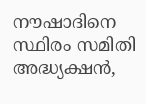നൗഷാദിനെ സ്ഥിരം സമിതി അദ്ധ്യക്ഷന്‍,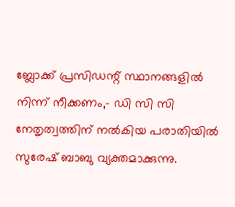ബ്ലോക്ക് പ്രസിഡന്റ് സ്ഥാനങ്ങളില്‍ നിന്ന് നീക്കണം,- ഡി സി സി നേതൃത്വത്തിന് നല്‍കിയ പരാതിയില്‍ സുരേഷ് ബാബു വ്യക്തമാക്കുന്നു.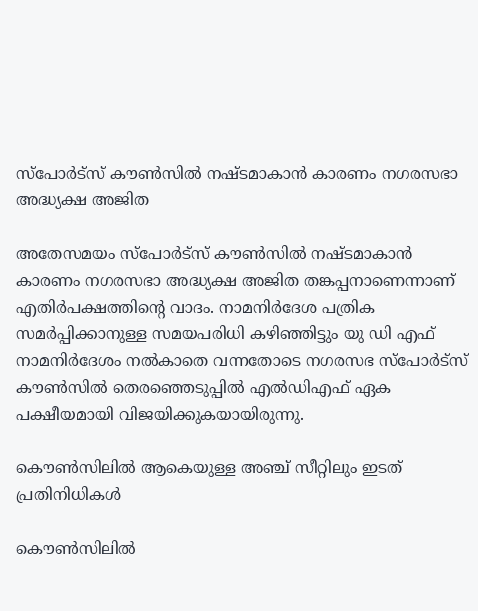സ്‌പോര്‍ട്‌സ് കൗണ്‍സില്‍ നഷ്ടമാകാന്‍ കാരണം നഗരസഭാ അദ്ധ്യക്ഷ അജിത

അതേസമയം സ്‌പോര്‍ട്‌സ് കൗണ്‍സില്‍ നഷ്ടമാകാന്‍ കാരണം നഗരസഭാ അദ്ധ്യക്ഷ അജിത തങ്കപ്പനാണെന്നാണ് എതിര്‍പക്ഷത്തിന്റെ വാദം. നാമനിർദേശ പത്രിക സമർപ്പിക്കാനുള്ള സമയപരിധി കഴിഞ്ഞിട്ടും യു ഡി എഫ് നാമനിർദേശം നല്‍കാതെ വന്നതോടെ നഗരസഭ സ്‌പോര്‍ട്‌സ് കൗണ്‍സില്‍ തെരഞ്ഞെടുപ്പില്‍ എല്‍ഡിഎഫ് ഏക പക്ഷീയമായി വിജയിക്കുകയായിരുന്നു.

കൌണ്‍സിലില്‍ ആകെയുള്ള അഞ്ച് സീറ്റിലും ഇടത് പ്രതിനിധികള്‍

കൌണ്‍സിലില്‍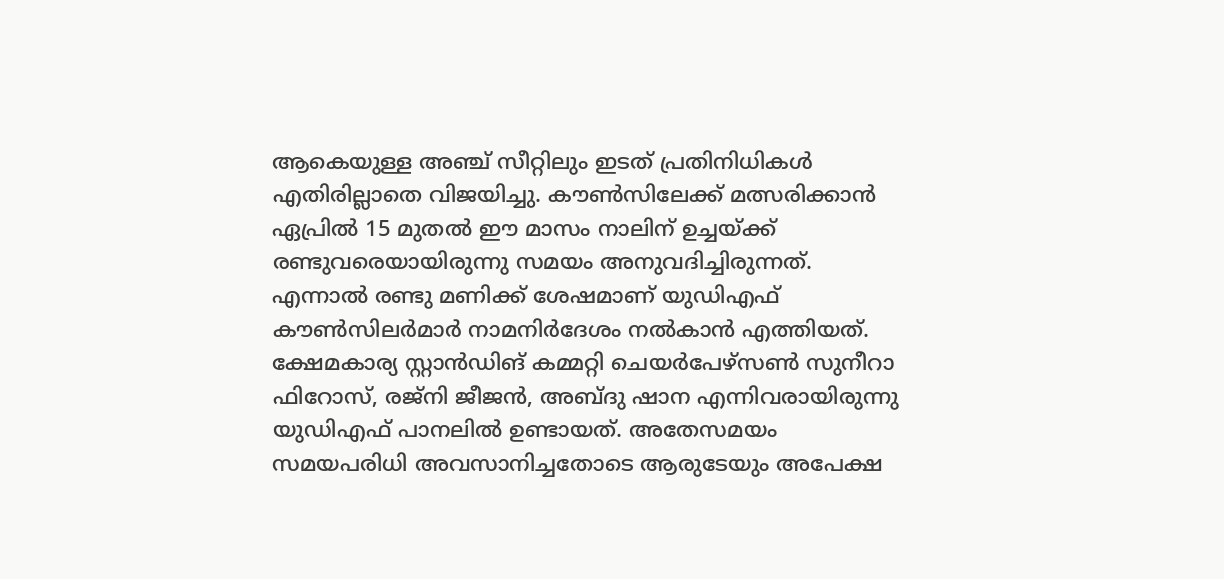ആകെയുള്ള അഞ്ച് സീറ്റിലും ഇടത് പ്രതിനിധികള്‍ എതിരില്ലാതെ വിജയിച്ചു. കൗണ്‍സിലേക്ക് മത്സരിക്കാന്‍ ഏപ്രില്‍ 15 മുതല്‍ ഈ മാസം നാലിന് ഉച്ചയ്ക്ക് രണ്ടുവരെയായിരുന്നു സമയം അനുവദിച്ചിരുന്നത്. എന്നാല്‍ രണ്ടു മണിക്ക് ശേഷമാണ് യുഡിഎഫ് കൗണ്‍സിലര്‍മാര്‍ നാമനിര്‍ദേശം നല്‍കാന്‍ എത്തിയത്. ക്ഷേമകാര്യ സ്റ്റാന്‍ഡിങ് കമ്മറ്റി ചെയര്‍പേഴ്‌സണ്‍ സുനീറാ ഫിറോസ്, രജ്‌നി ജീജന്‍, അബ്ദു ഷാന എന്നിവരായിരുന്നു യുഡിഎഫ് പാനലില്‍ ഉണ്ടായത്. അതേസമയം സമയപരിധി അവസാനിച്ചതോടെ ആരുടേയും അപേക്ഷ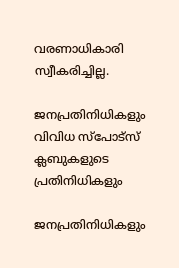വരണാധികാരി സ്വീകരിച്ചില്ല.

ജനപ്രതിനിധികളും വിവിധ സ്‌പോട്‌സ് ക്ലബുകളുടെ പ്രതിനിധികളും

ജനപ്രതിനിധികളും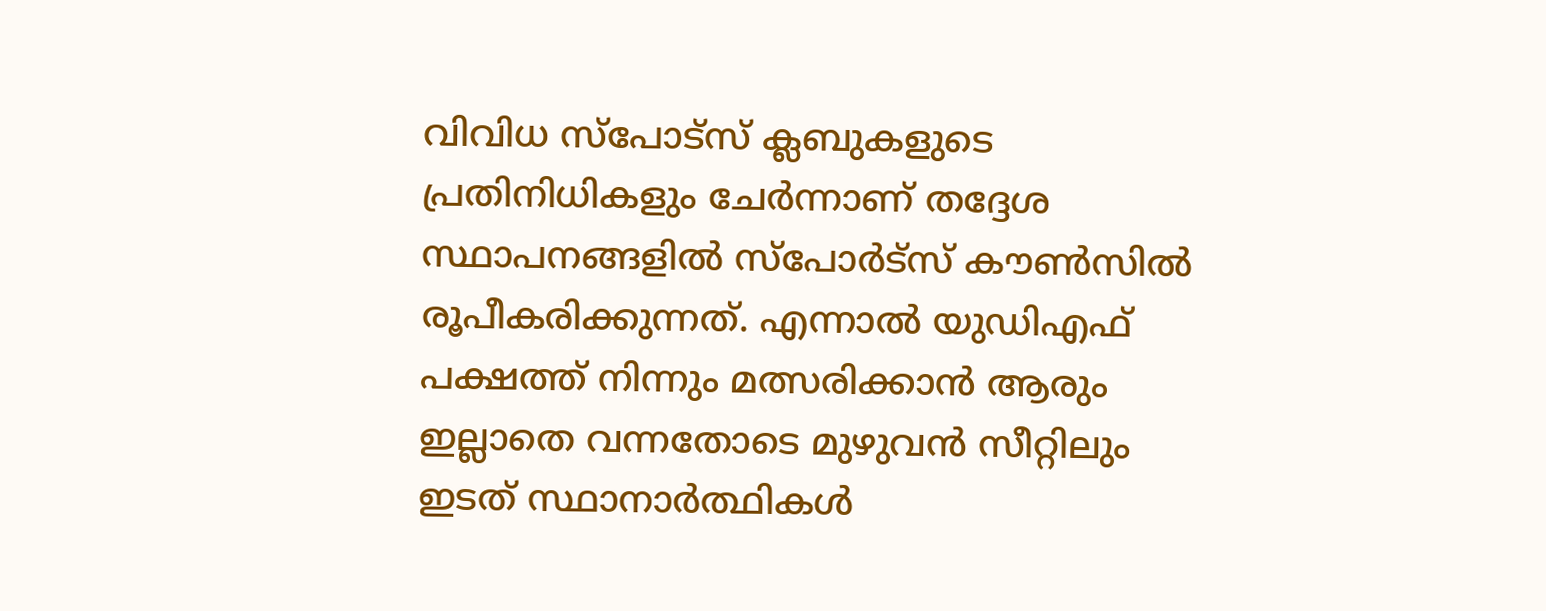വിവിധ സ്‌പോട്‌സ് ക്ലബുകളുടെ പ്രതിനിധികളും ചേര്‍ന്നാണ് തദ്ദേശ സ്ഥാപനങ്ങളില്‍ സ്‌പോര്‍ട്‌സ് കൗണ്‍സില്‍ രൂപീകരിക്കുന്നത്. എന്നാല്‍ യുഡിഎഫ് പക്ഷത്ത് നിന്നും മത്സരിക്കാന്‍ ആരും ഇല്ലാതെ വന്നതോടെ മുഴുവന്‍ സീറ്റിലും ഇടത് സ്ഥാനാർത്ഥികള്‍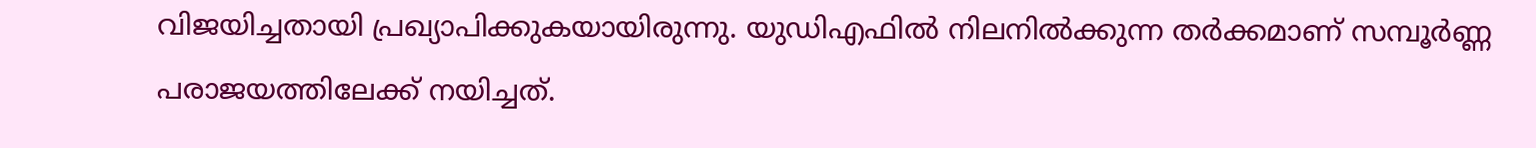വിജയിച്ചതായി പ്രഖ്യാപിക്കുകയായിരുന്നു. യുഡിഎഫില്‍ നിലനില്‍ക്കുന്ന തർക്കമാണ് സമ്പൂർണ്ണ പരാജയത്തിലേക്ക് നയിച്ചത്.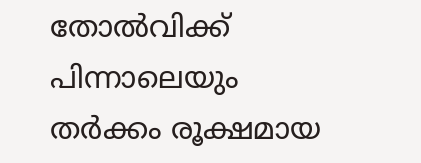തോല്‍വിക്ക് പിന്നാലെയും തർക്കം രൂക്ഷമായ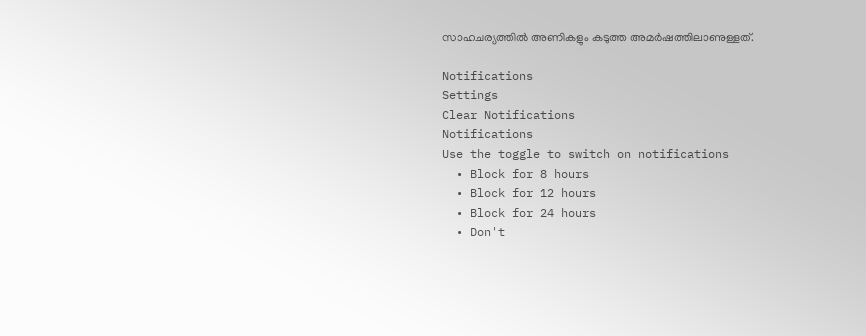സാഹചര്യത്തില്‍ അണികളും കടുത്ത അമർഷത്തിലാണുള്ളത്.

Notifications
Settings
Clear Notifications
Notifications
Use the toggle to switch on notifications
  • Block for 8 hours
  • Block for 12 hours
  • Block for 24 hours
  • Don't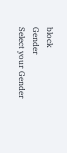block
Gender
Select your Gender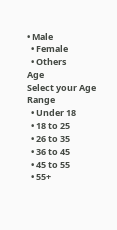• Male
  • Female
  • Others
Age
Select your Age Range
  • Under 18
  • 18 to 25
  • 26 to 35
  • 36 to 45
  • 45 to 55
  • 55+